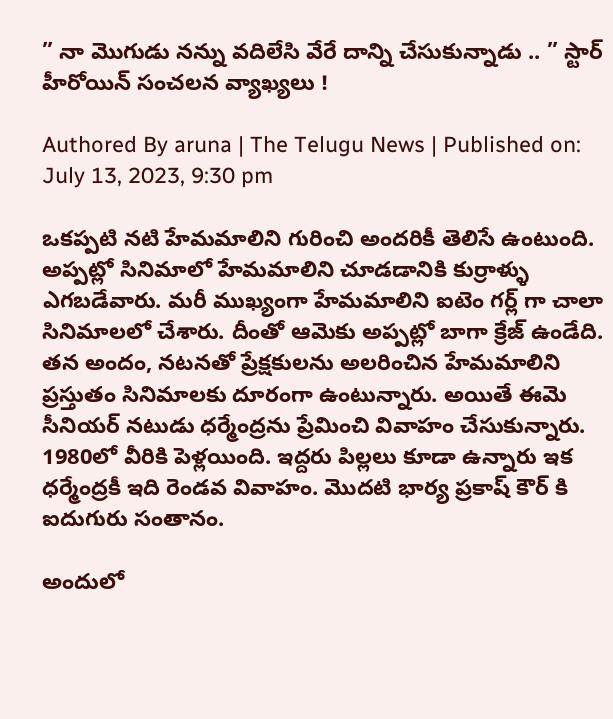” నా మొగుడు నన్ను వదిలేసి వేరే దాన్ని చేసుకున్నాడు .. ” స్టార్ హీరోయిన్ సంచలన వ్యాఖ్యలు !

Authored By aruna | The Telugu News | Published on: July 13, 2023, 9:30 pm

ఒకప్పటి నటి హేమమాలిని గురించి అందరికీ తెలిసే ఉంటుంది. అప్పట్లో సినిమాలో హేమమాలిని చూడడానికి కుర్రాళ్ళు ఎగబడేవారు. మరీ ముఖ్యంగా హేమమాలిని ఐటెం గర్ల్ గా చాలా సినిమాలలో చేశారు. దీంతో ఆమెకు అప్పట్లో బాగా క్రేజ్ ఉండేది. తన అందం, నటనతో ప్రేక్షకులను అలరించిన హేమమాలిని ప్రస్తుతం సినిమాలకు దూరంగా ఉంటున్నారు. అయితే ఈమె సీనియర్ నటుడు ధర్మేంద్రను ప్రేమించి వివాహం చేసుకున్నారు. 1980లో వీరికి పెళ్లయింది. ఇద్దరు పిల్లలు కూడా ఉన్నారు ఇక ధర్మేంద్రకీ ఇది రెండవ వివాహం. మొదటి భార్య ప్రకాష్ కౌర్ కి ఐదుగురు సంతానం.

అందులో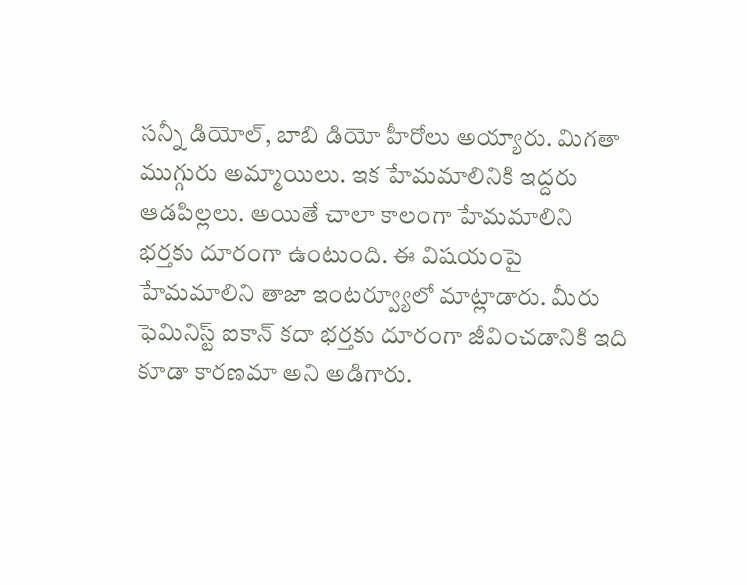సన్నీ డియోల్, బాబి డియో హీరోలు అయ్యారు. మిగతా ముగ్గురు అమ్మాయిలు. ఇక హేమమాలినికి ఇద్దరు ఆడపిల్లలు. అయితే చాలా కాలంగా హేమమాలిని భర్తకు దూరంగా ఉంటుంది. ఈ విషయంపై హేమమాలిని తాజా ఇంటర్వ్యూలో మాట్లాడారు. మీరు ఫెమినిస్ట్ ఐకాన్ కదా భర్తకు దూరంగా జీవించడానికి ఇది కూడా కారణమా అని అడిగారు.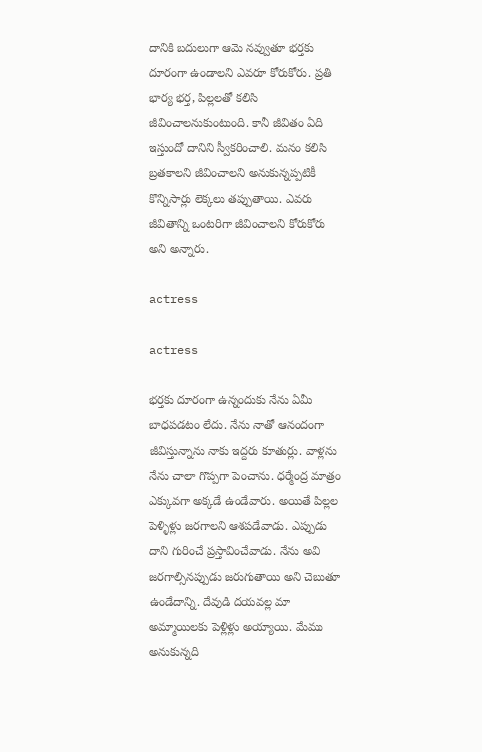దానికి బదులుగా ఆమె నవ్వుతూ భర్తకు దూరంగా ఉండాలని ఎవరూ కోరుకోరు. ప్రతి భార్య భర్త, పిల్లలతో కలిసి జీవించాలనుకుంటుంది. కానీ జీవితం ఏది ఇస్తుందో దానిని స్వీకరించాలి. మనం కలిసి బ్రతకాలని జీవించాలని అనుకున్నప్పటికీ కొన్నిసార్లు లెక్కలు తప్పుతాయి. ఎవరు జీవితాన్ని ఒంటరిగా జీవించాలని కోరుకోరు అని అన్నారు.

actress

actress

భర్తకు దూరంగా ఉన్నందుకు నేను ఏమీ బాధపడటం లేదు. నేను నాతో ఆనందంగా జీవిస్తున్నాను నాకు ఇద్దరు కూతుర్లు. వాళ్లను నేను చాలా గొప్పగా పెంచాను. ధర్మేంద్ర మాత్రం ఎక్కువగా అక్కడే ఉండేవారు. అయితే పిల్లల పెళ్ళిళ్లు జరగాలని ఆశపడేవాడు. ఎప్పుడు దాని గురించే ప్రస్తావించేవాడు. నేను అవి జరగాల్సినప్పుడు జరుగుతాయి అని చెబుతూ ఉండేదాన్ని. దేవుడి దయవల్ల మా అమ్మాయిలకు పెళ్లిళ్లు అయ్యాయి. మేము అనుకున్నది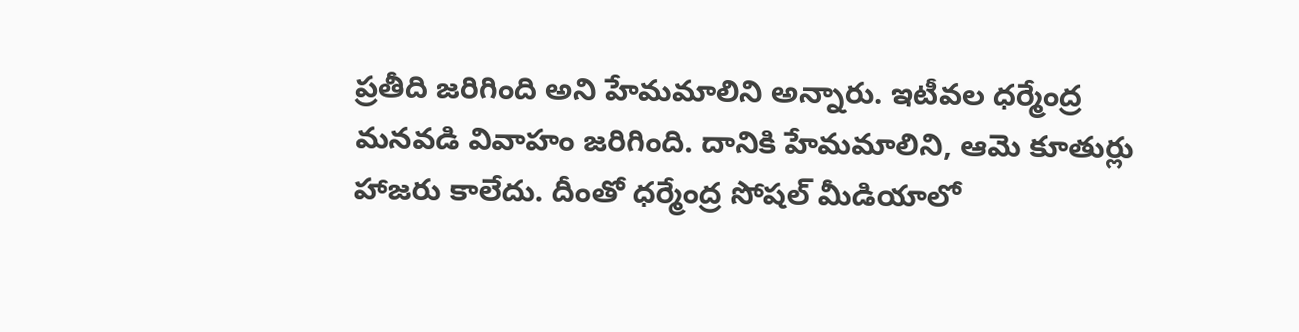ప్రతీది జరిగింది అని హేమమాలిని అన్నారు. ఇటీవల ధర్మేంద్ర మనవడి వివాహం జరిగింది. దానికి హేమమాలిని, ఆమె కూతుర్లు హాజరు కాలేదు. దీంతో ధర్మేంద్ర సోషల్ మీడియాలో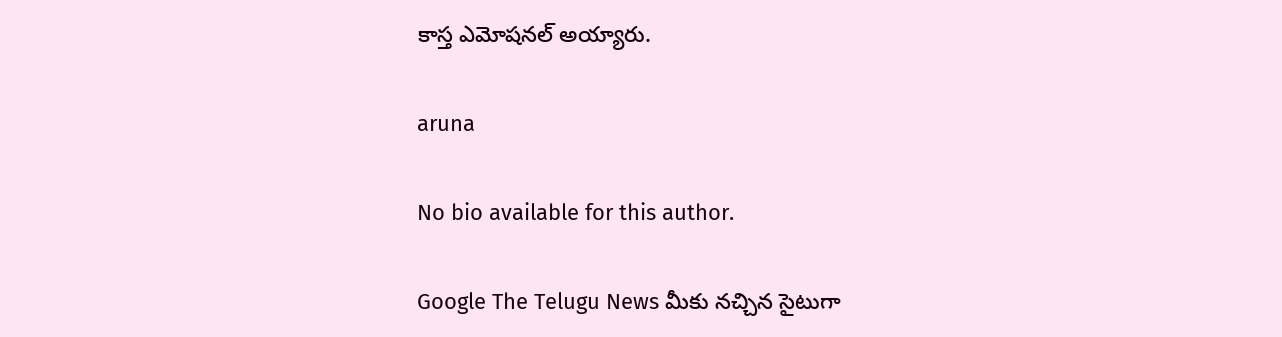కాస్త ఎమోషనల్ అయ్యారు.

aruna

No bio available for this author.

Google The Telugu News మీకు నచ్చిన సైటుగా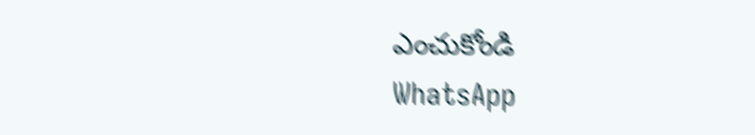ఎంచుకోండి
WhatsApp